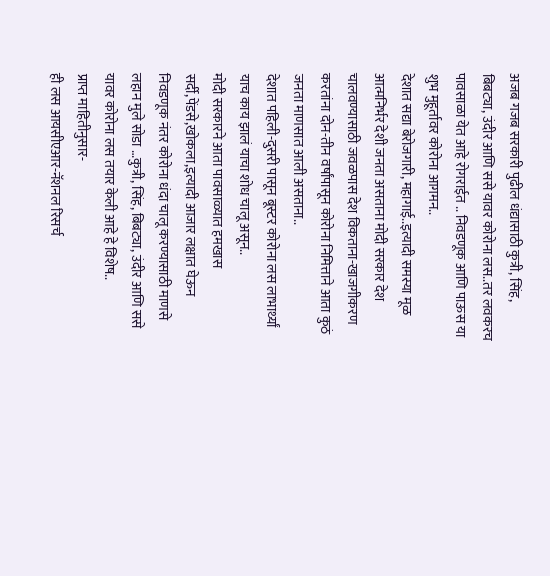अजब गजब सरकारी पुढील धंद्यासाठी कुत्री, सिंह, बिबट्या, उंदीर आणि ससे यावर कोरोना लस..तर लवकरच पावसाळा येत आहे रोगराईत .. निवडणूक आणि पाऊस या शुभ मुहूर्तावर कोरोना आगमन..
देशात सद्या बेरोजगारी, महागाई..इत्यादी समस्या मूळ आत्मनिर्भर देशी जनता असताना मोदी सरकार देश चालवण्यासाठी जवळपास देश विकताना-खाजगीकरण करतांना दोन-तीन वर्षांपासून कोरोना निमित्ताने आता कुठं जनता माणसात आली असताना..
देशात पहिली-दुसरी पासून बूस्टर कोरोना लस लाभार्थ्यां याच काय झालं याचा शोध चालू असून..
मोदी सरकारने आता पावसाळ्यात हमखास सर्दी,पेंडसे,खोकला,इत्यादी आजार लक्षात घेऊन निवडणूक नंतर कोरोना धंदा चालू करण्यासाठी माणसे लहान मुले सोडा …कुत्री, सिंह, बिबट्या, उंदीर आणि ससे यावर कोरोना लस तयार केली आहे हे विशेष..
प्राप्त माहितीनुसार-
ही लस आयसीएआर-नॅशनल रिसर्च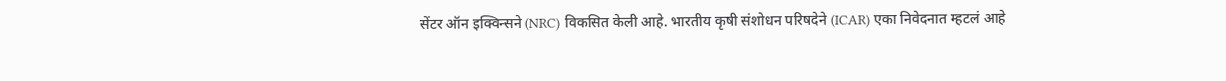सेंटर ऑन इक्विन्सने (NRC) विकसित केली आहे. भारतीय कृषी संशोधन परिषदेने (ICAR) एका निवेदनात म्हटलं आहे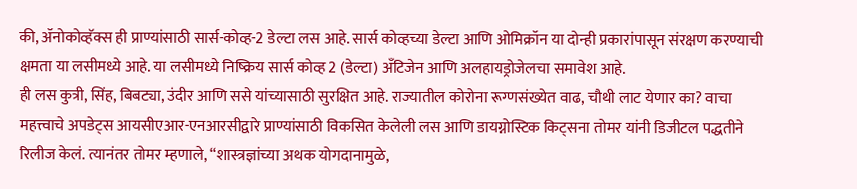की, ॲनोकोव्हॅक्स ही प्राण्यांसाठी सार्स-कोव्ह-2 डेल्टा लस आहे. सार्स कोव्हच्या डेल्टा आणि ओमिक्रॉन या दोन्ही प्रकारांपासून संरक्षण करण्याची क्षमता या लसीमध्ये आहे. या लसीमध्ये निष्क्रिय सार्स कोव्ह 2 (डेल्टा) अँटिजेन आणि अलहायड्रोजेलचा समावेश आहे.
ही लस कुत्री, सिंह, बिबट्या, उंदीर आणि ससे यांच्यासाठी सुरक्षित आहे. राज्यातील कोरोना रूग्णसंख्येत वाढ, चौथी लाट येणार का? वाचा महत्त्वाचे अपडेट्स आयसीएआर-एनआरसीद्वारे प्राण्यांसाठी विकसित केलेली लस आणि डायग्नोस्टिक किट्सना तोमर यांनी डिजीटल पद्धतीने रिलीज केलं. त्यानंतर तोमर म्हणाले, “शास्त्रज्ञांच्या अथक योगदानामुळे,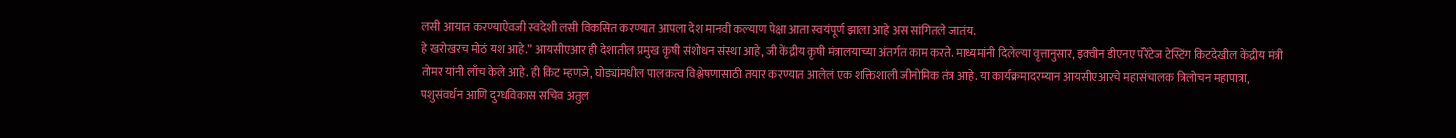लसी आयात करण्याऐवजी स्वदेशी लसी विकसित करण्यात आपला देश मानवी कल्याण पेक्षा आता स्वयंपूर्ण झाला आहे अस सांगितले जातंय.
हे खरोखरच मोठं यश आहे.” आयसीएआर ही देशातील प्रमुख कृषी संशोधन संस्था आहे, जी केंद्रीय कृषी मंत्रालयाच्या अंतर्गत काम करते. माध्यमांनी दिलेल्या वृत्तानुसार, इक्वीन डीएनए पॅरेंटेज टेस्टिंग किटदेखील केंद्रीय मंत्री तोमर यांनी लाँच केले आहे. ही किट म्हणजे, घोड्यांमधील पालकत्व विश्लेषणासाठी तयार करण्यात आलेलं एक शक्तिशाली जीनोमिक तंत्र आहे. या कार्यक्रमादरम्यान आयसीएआरचे महासंचालक त्रिलोचन महापात्रा, पशुसंवर्धन आणि दुग्धविकास सचिव अतुल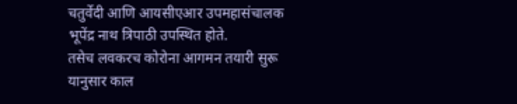चतुर्वेदी आणि आयसीएआर उपमहासंचालक भूपेंद्र नाथ त्रिपाठी उपस्थित होते.
तसेच लवकरच कोरोना आगमन तयारी सुरू
यानुसार काल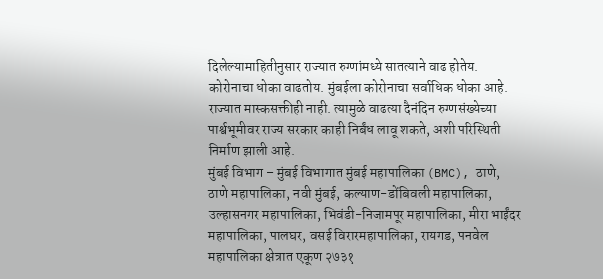दिलेल्यामाहितीनुसार राज्यात रुग्णांमध्ये सातत्याने वाढ होतेय. कोरोनाचा धोका वाढतोय. मुंबईला कोरोनाचा सर्वाधिक धोका आहे. राज्यात मास्कसक्तीही नाही. त्यामुळे वाढत्या दैनंदिन रुग्णसंख्येच्या पार्श्वभूमीवर राज्य सरकार काही निर्बंध लावू शकते, अशी परिस्थिती निर्माण झाली आहे.
मुंबई विभाग – मुंबई विभागात मुंबई महापालिका (BMC), ठाणे, ठाणे महापालिका, नवी मुंबई, कल्याण-डोंबिवली महापालिका, उल्हासनगर महापालिका, भिवंडी-निजामपूर महापालिका, मीरा भाईंदर महापालिका, पालघर, वसई विरारमहापालिका, रायगड, पनवेल महापालिका क्षेत्रात एकूण २७३१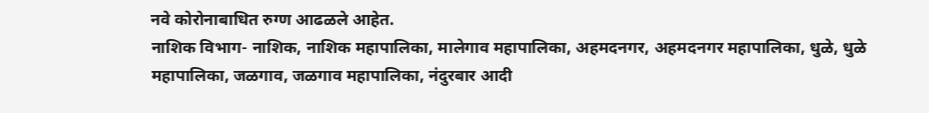नवे कोरोनाबाधित रुग्ण आढळले आहेत.
नाशिक विभाग- नाशिक, नाशिक महापालिका, मालेगाव महापालिका, अहमदनगर, अहमदनगर महापालिका, धुळे, धुळे महापालिका, जळगाव, जळगाव महापालिका, नंदुरबार आदी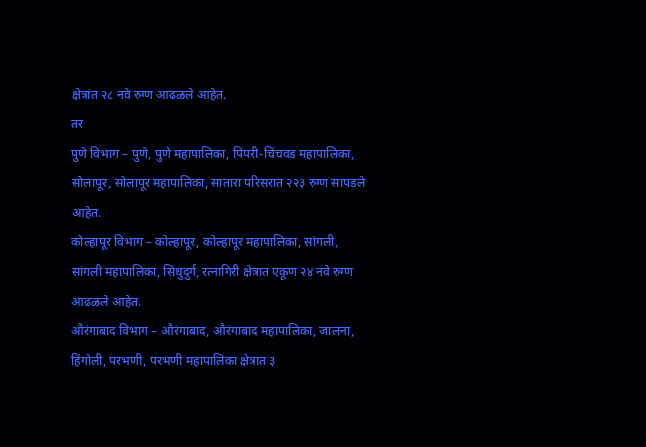क्षेत्रांत २८ नवे रुग्ण आढळले आहेत.
तर
पुणे विभाग – पुणे, पुणे महापालिका, पिंपरी-चिंचवड महापालिका, सोलापूर, सोलापूर महापालिका, सातारा परिसरात २२३ रुग्ण सापडले आहेत.
कोल्हापूर विभाग – कोल्हापूर, कोल्हापूर महापालिका, सांगली, सांगली महापालिका, सिंधुदुर्ग, रत्नागिरी क्षेत्रात एकूण २४ नवे रुग्ण आढळले आहेत.
औरंगाबाद विभाग – औरंगाबाद, औरंगाबाद महापालिका, जालना, हिंगोली, परभणी, परभणी महापालिका क्षेत्रात ३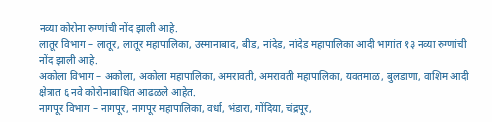नव्या कोरोना रुग्णांची नोंद झाली आहे.
लातूर विभाग – लातूर, लातूर महापालिका, उस्मानाबाद, बीड, नांदेड, नांदेड महापालिका आदी भागांत १३ नव्या रुग्णांची नोंद झाली आहे.
अकोला विभाग – अकोला, अकोला महापालिका, अमरावती, अमरावती महापालिका, यवतमाळ, बुलडाणा, वाशिम आदी क्षेत्रात ६ नवे कोरोनाबाधित आढळले आहेत.
नागपूर विभाग – नागपूर, नागपूर महापालिका, वर्धा, भंडारा, गोंदिया, चंद्रपूर,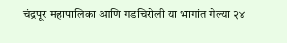चंद्रपूर महापालिका आणि गडचिरोली या भागांत गेल्या २४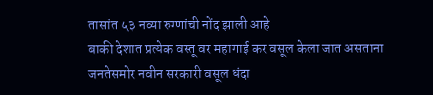तासांत ५३ नव्या रुग्णांची नोंद झाली आहे
बाकी देशात प्रत्येक वस्तू वर महागाई कर वसूल केला जात असताना जनतेसमोर नवीन सरकारी वसूल धंदा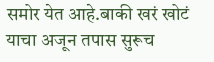समोर येत आहे.बाकी खरं खोटं याचा अजून तपास सुरूच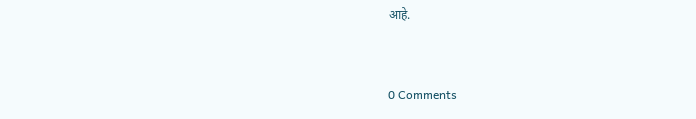आहे.


0 Comments